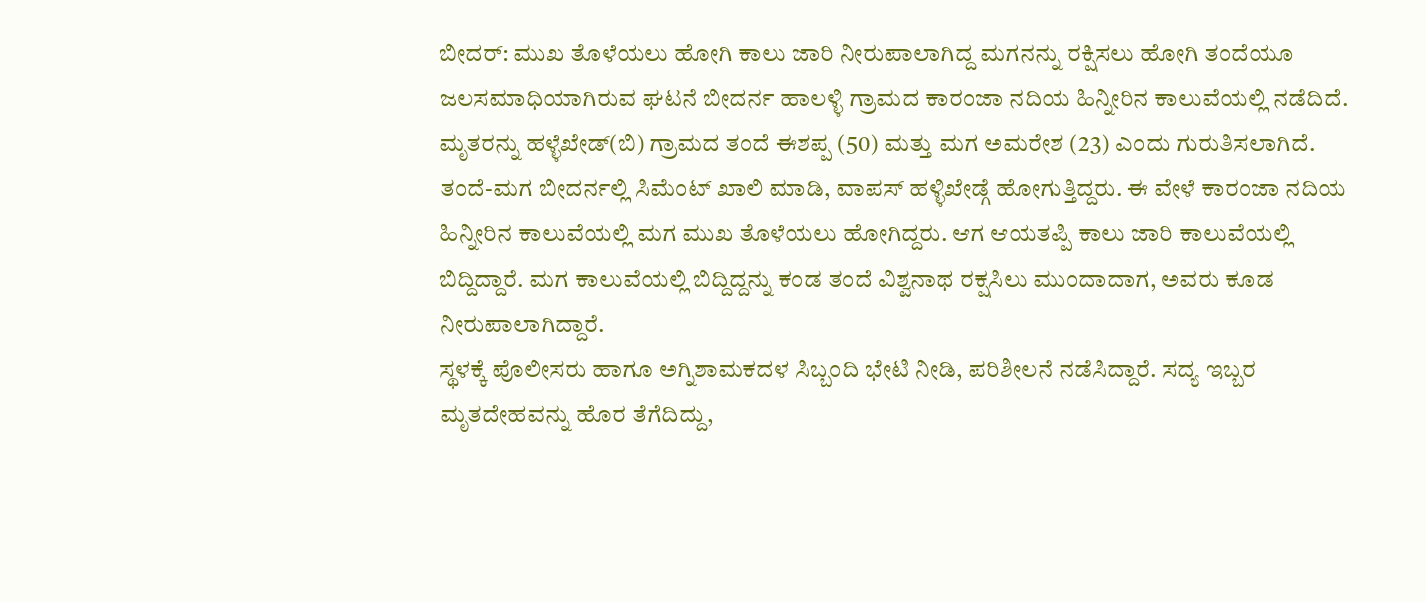ಬೀದರ್: ಮುಖ ತೊಳೆಯಲು ಹೋಗಿ ಕಾಲು ಜಾರಿ ನೀರುಪಾಲಾಗಿದ್ದ ಮಗನನ್ನು ರಕ್ಷಿಸಲು ಹೋಗಿ ತಂದೆಯೂ ಜಲಸಮಾಧಿಯಾಗಿರುವ ಘಟನೆ ಬೀದರ್ನ ಹಾಲಳ್ಳಿ ಗ್ರಾಮದ ಕಾರಂಜಾ ನದಿಯ ಹಿನ್ನೀರಿನ ಕಾಲುವೆಯಲ್ಲಿ ನಡೆದಿದೆ.
ಮೃತರನ್ನು ಹಳ್ಳೆಖೇಡ್(ಬಿ) ಗ್ರಾಮದ ತಂದೆ ಈಶಪ್ಪ (50) ಮತ್ತು ಮಗ ಅಮರೇಶ (23) ಎಂದು ಗುರುತಿಸಲಾಗಿದೆ.
ತಂದೆ-ಮಗ ಬೀದರ್ನಲ್ಲಿ ಸಿಮೆಂಟ್ ಖಾಲಿ ಮಾಡಿ, ವಾಪಸ್ ಹಳ್ಳಿಖೇಡ್ಗೆ ಹೋಗುತ್ತಿದ್ದರು. ಈ ವೇಳೆ ಕಾರಂಜಾ ನದಿಯ ಹಿನ್ನೀರಿನ ಕಾಲುವೆಯಲ್ಲಿ ಮಗ ಮುಖ ತೊಳೆಯಲು ಹೋಗಿದ್ದರು. ಆಗ ಆಯತಪ್ಪಿ ಕಾಲು ಜಾರಿ ಕಾಲುವೆಯಲ್ಲಿ ಬಿದ್ದಿದ್ದಾರೆ. ಮಗ ಕಾಲುವೆಯಲ್ಲಿ ಬಿದ್ದಿದ್ದನ್ನು ಕಂಡ ತಂದೆ ವಿಶ್ವನಾಥ ರಕ್ಷಸಿಲು ಮುಂದಾದಾಗ, ಅವರು ಕೂಡ ನೀರುಪಾಲಾಗಿದ್ದಾರೆ.
ಸ್ಥಳಕ್ಕೆ ಪೊಲೀಸರು ಹಾಗೂ ಅಗ್ನಿಶಾಮಕದಳ ಸಿಬ್ಬಂದಿ ಭೇಟಿ ನೀಡಿ, ಪರಿಶೀಲನೆ ನಡೆಸಿದ್ದಾರೆ. ಸದ್ಯ ಇಬ್ಬರ ಮೃತದೇಹವನ್ನು ಹೊರ ತೆಗೆದಿದ್ದು,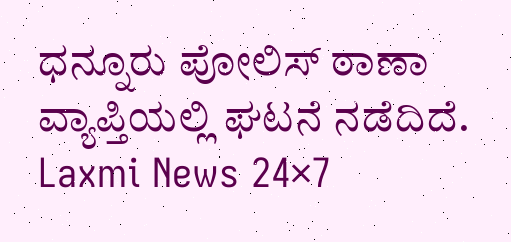ಧನ್ನೂರು ಪೋಲಿಸ್ ಠಾಣಾ ವ್ಯಾಪ್ತಿಯಲ್ಲಿ ಘಟನೆ ನಡೆದಿದೆ.
Laxmi News 24×7